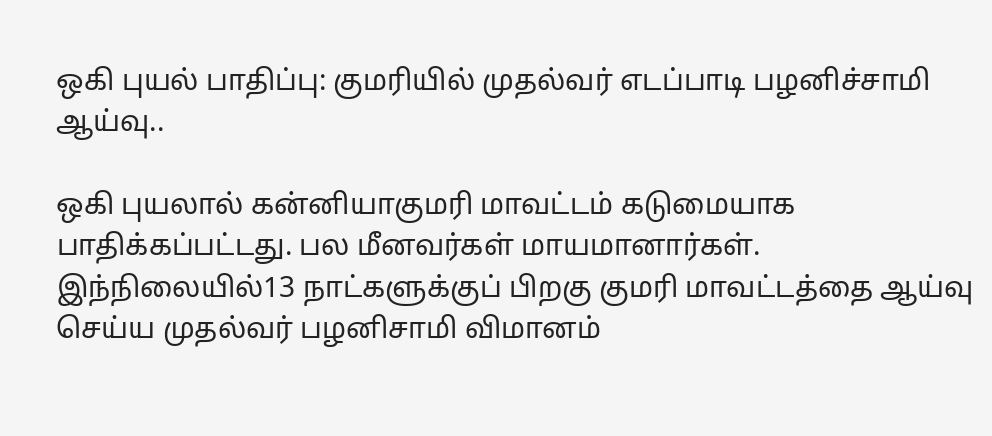ஒகி புயல் பாதிப்பு: குமரியில் முதல்வர் எடப்பாடி பழனிச்சாமி ஆய்வு..

ஒகி புயலால் கன்னியாகுமரி மாவட்டம் கடுமையாக பாதிக்கப்பட்டது. பல மீனவர்கள் மாயமானார்கள். இந்நிலையில்13 நாட்களுக்குப் பிறகு குமரி மாவட்டத்தை ஆய்வு செய்ய முதல்வர் பழனிசாமி விமானம்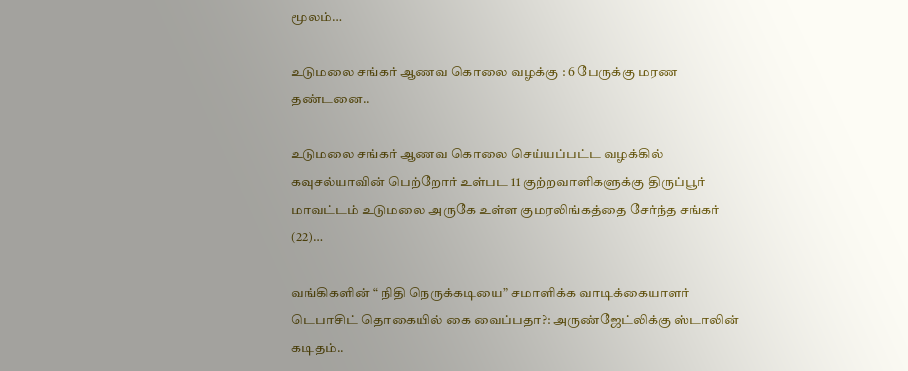மூலம்…

உடுமலை சங்கர் ஆணவ கொலை வழக்கு : 6 பேருக்கு மரண தண்டனை..

உடுமலை சங்கர் ஆணவ கொலை செய்யப்பட்ட வழக்கில் கவுசல்யாவின் பெற்றோர் உள்பட 11 குற்றவாளிகளுக்கு திருப்பூர் மாவட்டம் உடுமலை அருகே உள்ள குமரலிங்கத்தை சேர்ந்த சங்கர் (22)…

வங்கிகளின் “ நிதி நெருக்கடியை” சமாளிக்க வாடிக்கையாளர் டெபாசிட் தொகையில் கை வைப்பதா?: அருண்ஜேட்லிக்கு ஸ்டாலின் கடிதம்..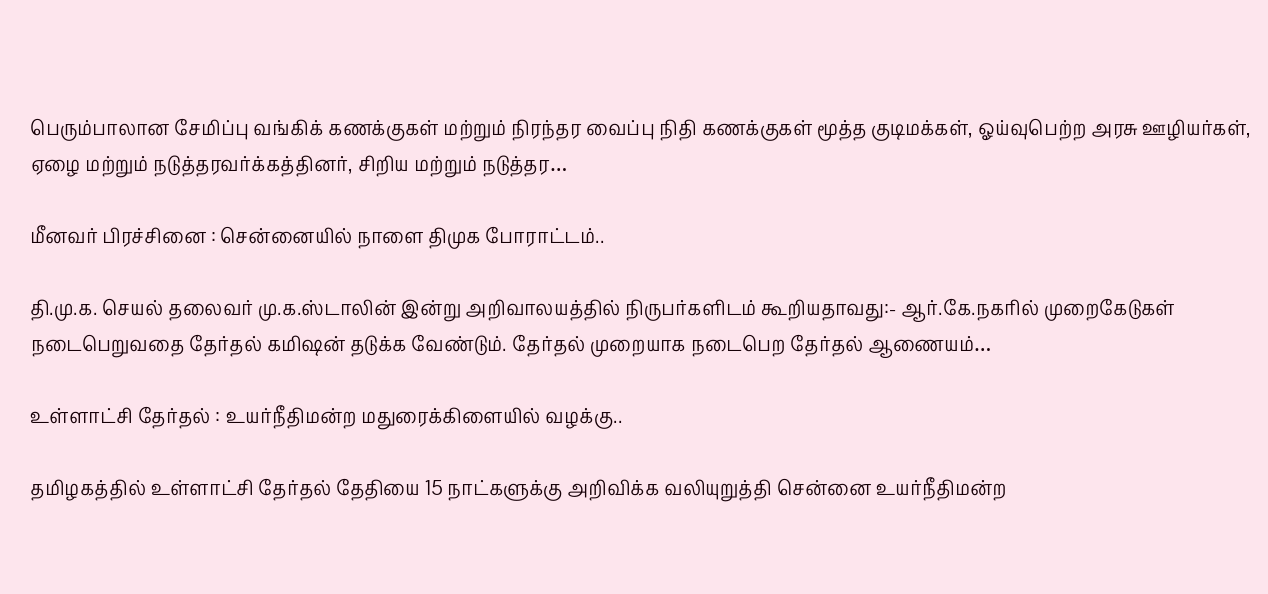பெரும்பாலான சேமிப்பு வங்கிக் கணக்குகள் மற்றும் நிரந்தர வைப்பு நிதி கணக்குகள் மூத்த குடிமக்கள், ஓய்வுபெற்ற அரசு ஊழியர்கள், ஏழை மற்றும் நடுத்தரவர்க்கத்தினர், சிறிய மற்றும் நடுத்தர…

மீனவர் பிரச்சினை : சென்னையில் நாளை திமுக போராட்டம்..

தி.மு.க. செயல் தலைவர் மு.க.ஸ்டாலின் இன்று அறிவாலயத்தில் நிருபர்களிடம் கூறியதாவது:- ஆர்.கே.நகரில் முறைகேடுகள் நடைபெறுவதை தேர்தல் கமி‌ஷன் தடுக்க வேண்டும். தேர்தல் முறையாக நடைபெற தேர்தல் ஆணையம்…

உள்ளாட்சி தேர்தல் : உயர்நீதிமன்ற மதுரைக்கிளையில் வழக்கு..

தமிழகத்தில் உள்ளாட்சி தேர்தல் தேதியை 15 நாட்களுக்கு அறிவிக்க வலியுறுத்தி சென்னை உயர்நீதிமன்ற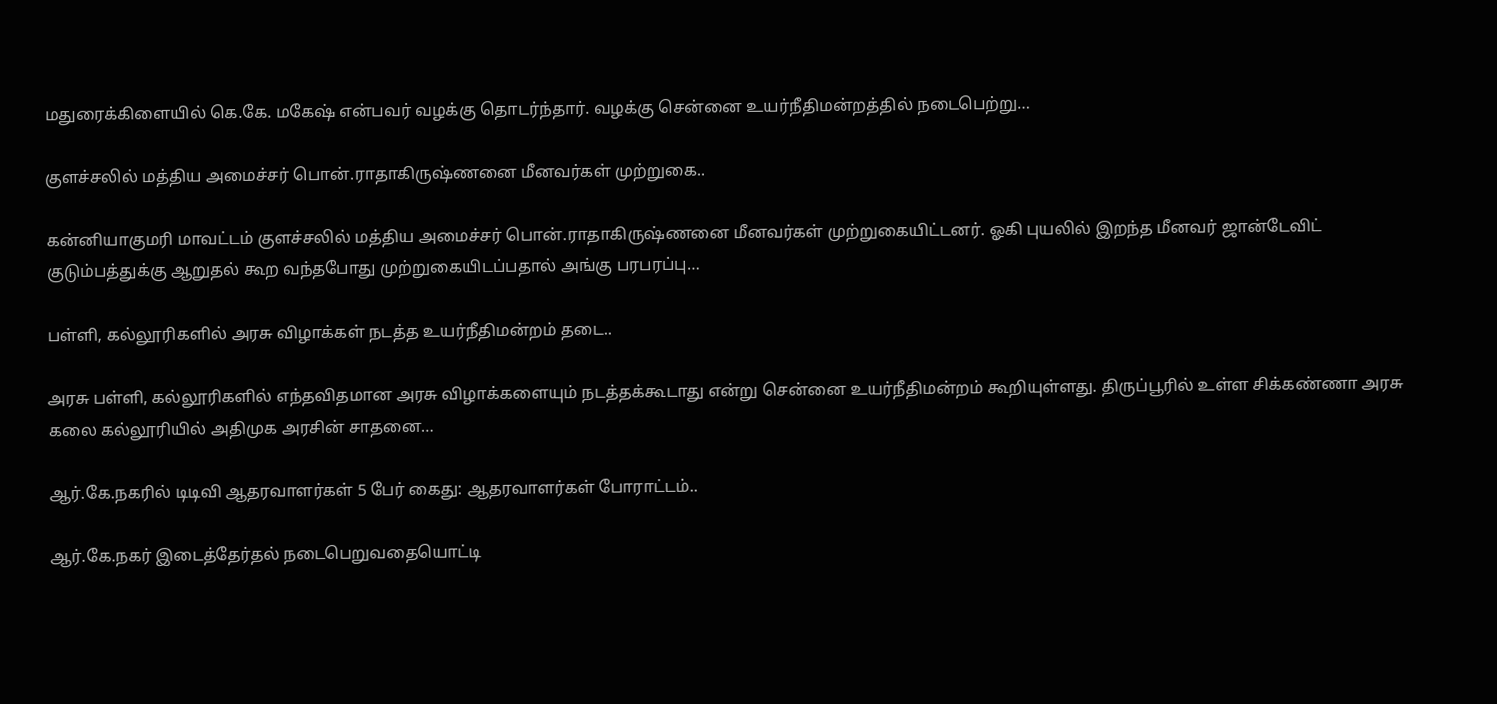மதுரைக்கிளையில் கெ.கே. மகேஷ் என்பவர் வழக்கு தொடர்ந்தார். வழக்கு சென்னை உயர்நீதிமன்றத்தில் நடைபெற்று…

குளச்சலில் மத்திய அமைச்சர் பொன்.ராதாகிருஷ்ணனை மீனவர்கள் முற்றுகை..

கன்னியாகுமரி மாவட்டம் குளச்சலில் மத்திய அமைச்சர் பொன்.ராதாகிருஷ்ணனை மீனவர்கள் முற்றுகையிட்டனர். ஓகி புயலில் இறந்த மீனவர் ஜான்டேவிட் குடும்பத்துக்கு ஆறுதல் கூற வந்தபோது முற்றுகையிடப்பதால் அங்கு பரபரப்பு…

பள்ளி, கல்லூரிகளில் அரசு விழாக்கள் நடத்த உயர்நீதிமன்றம் தடை..

அரசு பள்ளி, கல்லூரிகளில் எந்தவிதமான அரசு விழாக்களையும் நடத்தக்கூடாது என்று சென்னை உயர்நீதிமன்றம் கூறியுள்ளது. திருப்பூரில் உள்ள சிக்கண்ணா அரசு கலை கல்லூரியில் அதிமுக அரசின் சாதனை…

ஆர்.கே.நகரில் டிடிவி ஆதரவாளர்கள் 5 பேர் கைது: ஆதரவாளர்கள் போராட்டம்..

ஆர்.கே.நகர் இடைத்தேர்தல் நடைபெறுவதையொட்டி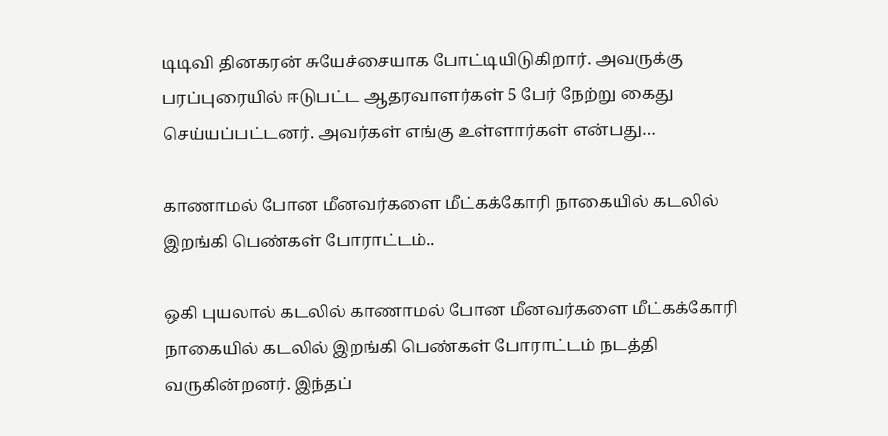டிடிவி தினகரன் சுயேச்சையாக போட்டியிடுகிறார். அவருக்கு பரப்புரையில் ஈடுபட்ட ஆதரவாளர்கள் 5 பேர் நேற்று கைது செய்யப்பட்டனர். அவர்கள் எங்கு உள்ளார்கள் என்பது…

காணாமல் போன மீனவர்களை மீட்கக்கோரி நாகையில் கடலில் இறங்கி பெண்கள் போராட்டம்..

ஒகி புயலால் கடலில் காணாமல் போன மீனவர்களை மீட்கக்கோரி நாகையில் கடலில் இறங்கி பெண்கள் போராட்டம் நடத்தி வருகின்றனர். இந்தப்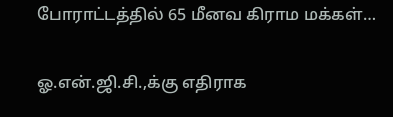போராட்டத்தில் 65 மீனவ கிராம மக்கள்…

ஓ.என்.ஜி.சி.,க்கு எதிராக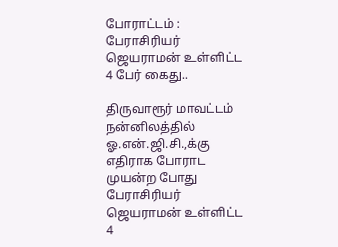போராட்டம் : பேராசிரியர் ஜெயராமன் உள்ளிட்ட 4 பேர் கைது..

திருவாரூர் மாவட்டம் நன்னிலத்தில் ஓ.என்.ஜி.சி.,க்கு எதிராக போராட முயன்ற போது பேராசிரியர் ஜெயராமன் உள்ளிட்ட 4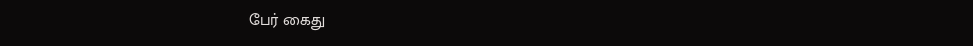பேர் கைது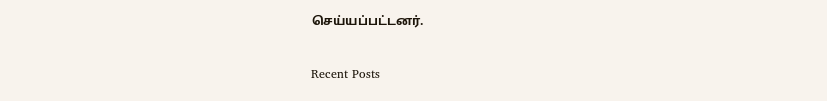செய்யப்பட்டனர்.

Recent Posts